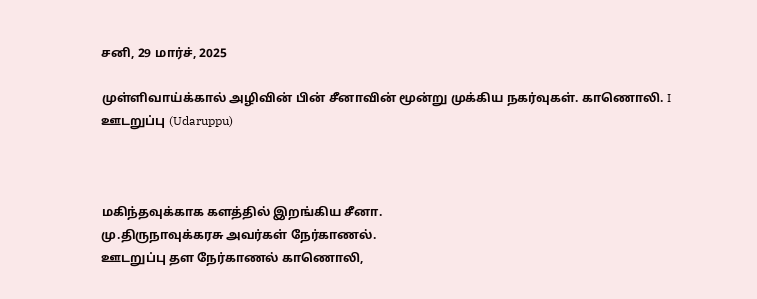சனி, 29 மார்ச், 2025

முள்ளிவாய்க்கால் அழிவின் பின் சீனாவின் மூன்று முக்கிய நகர்வுகள். காணொலி. I ஊடறுப்பு (Udaruppu)



மகிந்தவுக்காக களத்தில் இறங்கிய சீனா.
மு.திருநாவுக்கரசு அவர்கள் நேர்காணல்.
ஊடறுப்பு தள நேர்காணல் காணொலி,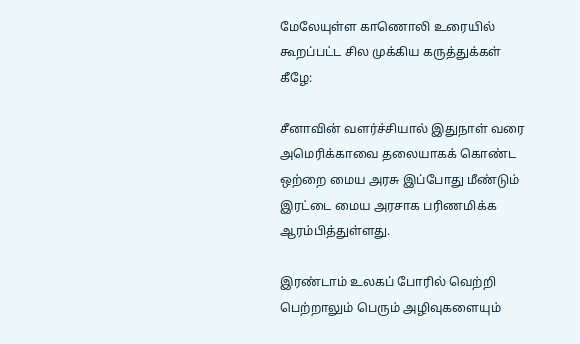மேலேயுள்ள காணொலி உரையில் கூறப்பட்ட சில முக்கிய கருத்துக்கள் கீழே:

சீனாவின் வளர்ச்சியால் இதுநாள் வரை அமெரிக்காவை தலையாகக் கொண்ட ஒற்றை மைய அரசு இப்போது மீண்டும் இரட்டை மைய அரசாக பரிணமிக்க ஆரம்பித்துள்ளது.

இரண்டாம் உலகப் போரில் வெற்றி பெற்றாலும் பெரும் அழிவுகளையும்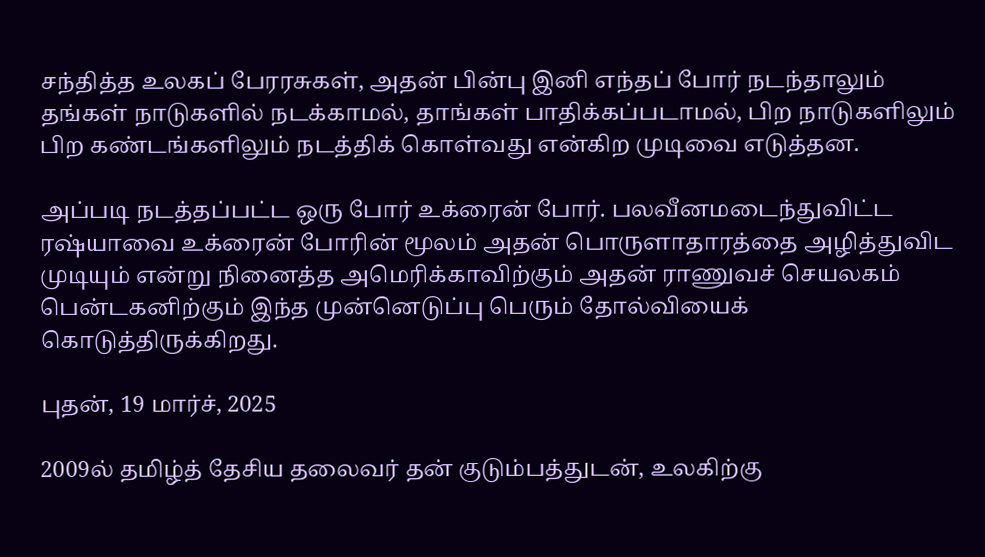சந்தித்த உலகப் பேரரசுகள், அதன் பின்பு இனி எந்தப் போர் நடந்தாலும் தங்கள் நாடுகளில் நடக்காமல், தாங்கள் பாதிக்கப்படாமல், பிற நாடுகளிலும் பிற கண்டங்களிலும் நடத்திக் கொள்வது என்கிற முடிவை எடுத்தன.

அப்படி நடத்தப்பட்ட ஒரு போர் உக்ரைன் போர். பலவீனமடைந்துவிட்ட ரஷ்யாவை உக்ரைன் போரின் மூலம் அதன் பொருளாதாரத்தை அழித்துவிட முடியும் என்று நினைத்த அமெரிக்காவிற்கும் அதன் ராணுவச் செயலகம் பென்டகனிற்கும் இந்த முன்னெடுப்பு பெரும் தோல்வியைக் கொடுத்திருக்கிறது.

புதன், 19 மார்ச், 2025

2009ல் தமிழ்த் தேசிய தலைவர் தன் குடும்பத்துடன், உலகிற்கு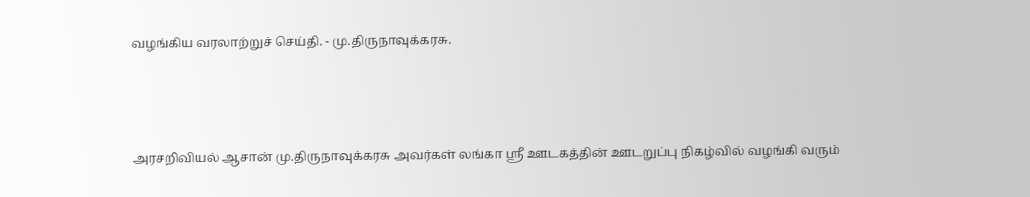வழங்கிய வரலாற்றுச் செய்தி. - மு.திருநாவுக்கரசு.



அரசறிவியல் ஆசான் மு.திருநாவுக்கரசு அவர்கள் லங்கா ஸ்ரீ ஊடகத்தின் ஊடறுப்பு நிகழ்வில் வழங்கி வரும்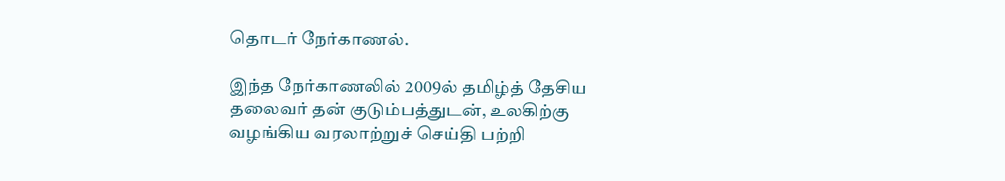தொடர் நேர்காணல்.

இந்த நேர்காணலில் 2009ல் தமிழ்த் தேசிய தலைவர் தன் குடும்பத்துடன், உலகிற்கு வழங்கிய வரலாற்றுச் செய்தி பற்றி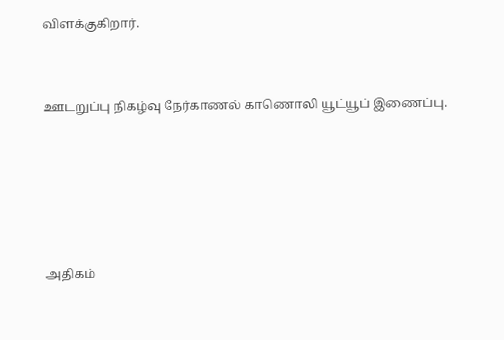விளக்குகிறார்.


ஊடறுப்பு நிகழ்வு நேர்காணல் காணொலி யூட்யூப் இணைப்பு.





அதிகம்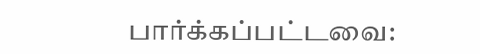பார்க்கப்பட்டவை: